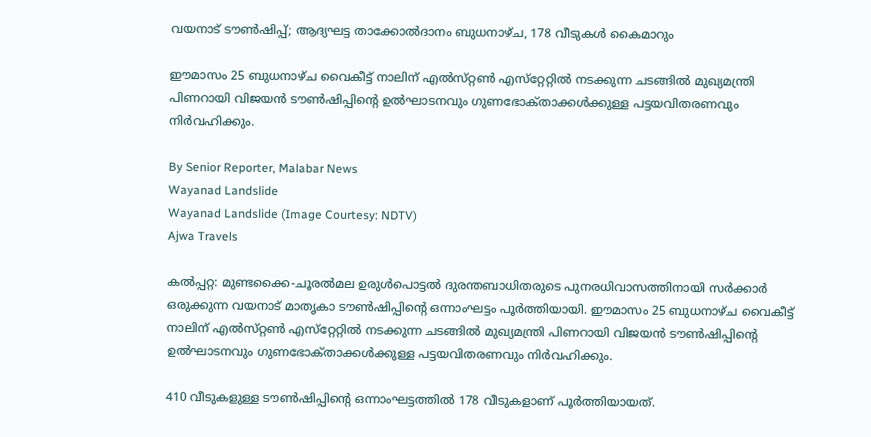വയനാട് ടൗൺഷിപ്പ്; ആദ്യഘട്ട താക്കോൽദാനം ബുധനാഴ്‌ച, 178 വീടുകൾ കൈമാറും

ഈമാസം 25 ബുധനാഴ്‌ച വൈകീട്ട് നാലിന് എൽസ്‌റ്റൺ എസ്‌റ്റേറ്റിൽ നടക്കുന്ന ചടങ്ങിൽ മുഖ്യമന്ത്രി പിണറായി വിജയൻ ടൗൺഷിപ്പിന്റെ ഉൽഘാടനവും ഗുണഭോക്‌താക്കൾക്കുള്ള പട്ടയവിതരണവും നിർവഹിക്കും.

By Senior Reporter, Malabar News
Wayanad Landslide
Wayanad Landslide (Image Courtesy: NDTV)
Ajwa Travels

കൽപ്പറ്റ: മുണ്ടക്കൈ-ചൂരൽമല ഉരുൾപൊട്ടൽ ദുരന്തബാധിതരുടെ പുനരധിവാസത്തിനായി സർക്കാർ ഒരുക്കുന്ന വയനാട് മാതൃകാ ടൗൺഷിപ്പിന്റെ ഒന്നാംഘട്ടം പൂർത്തിയായി. ഈമാസം 25 ബുധനാഴ്‌ച വൈകീട്ട് നാലിന് എൽസ്‌റ്റൺ എസ്‌റ്റേറ്റിൽ നടക്കുന്ന ചടങ്ങിൽ മുഖ്യമന്ത്രി പിണറായി വിജയൻ ടൗൺഷിപ്പിന്റെ ഉൽഘാടനവും ഗുണഭോക്‌താക്കൾക്കുള്ള പട്ടയവിതരണവും നിർവഹിക്കും.

410 വീടുകളുള്ള ടൗൺഷിപ്പിന്റെ ഒന്നാംഘട്ടത്തിൽ 178 വീടുകളാണ് പൂർത്തിയായത്.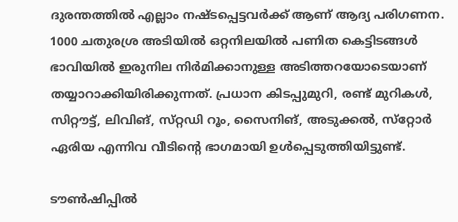ദുരന്തത്തിൽ എല്ലാം നഷ്‌ടപ്പെട്ടവർക്ക് ആണ് ആദ്യ പരിഗണന. 1000 ചതുരശ്ര അടിയിൽ ഒറ്റനിലയിൽ പണിത കെട്ടിടങ്ങൾ ഭാവിയിൽ ഇരുനില നിർമിക്കാനുള്ള അടിത്തറയോടെയാണ് തയ്യാറാക്കിയിരിക്കുന്നത്. പ്രധാന കിടപ്പുമുറി, രണ്ട് മുറികൾ, സിറ്റൗട്ട്, ലിവിങ്, സ്‌റ്റഡി റൂം, സൈനിങ്‌, അടുക്കൽ, സ്‌റ്റോർ ഏരിയ എന്നിവ വീടിന്റെ ഭാഗമായി ഉൾപ്പെടുത്തിയിട്ടുണ്ട്.

ടൗൺഷിപ്പിൽ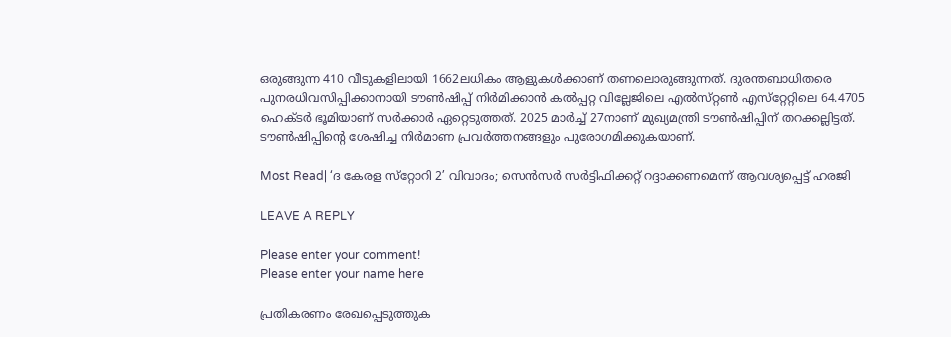ഒരുങ്ങുന്ന 410 വീടുകളിലായി 1662ലധികം ആളുകൾക്കാണ് തണലൊരുങ്ങുന്നത്. ദുരന്തബാധിതരെ പുനരധിവസിപ്പിക്കാനായി ടൗൺഷിപ്പ് നിർമിക്കാൻ കൽപ്പറ്റ വില്ലേജിലെ എൽസ്‌റ്റൺ എസ്‌റ്റേറ്റിലെ 64.4705 ഹെക്‌ടർ ഭൂമിയാണ് സർക്കാർ ഏറ്റെടുത്തത്. 2025 മാർച്ച് 27നാണ് മുഖ്യമന്ത്രി ടൗൺഷിപ്പിന് തറക്കല്ലിട്ടത്. ടൗൺഷിപ്പിന്റെ ശേഷിച്ച നിർമാണ പ്രവർത്തനങ്ങളും പുരോഗമിക്കുകയാണ്.

Most Read| ‘ദ കേരള സ്‌റ്റോറി 2’ വിവാദം; സെൻസർ സർട്ടിഫിക്കറ്റ് റദ്ദാക്കണമെന്ന് ആവശ്യപ്പെട്ട് ഹരജി

LEAVE A REPLY

Please enter your comment!
Please enter your name here

പ്രതികരണം രേഖപ്പെടുത്തുക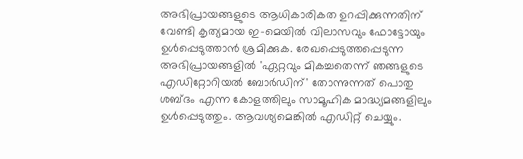അഭിപ്രായങ്ങളുടെ ആധികാരികത ഉറപ്പിക്കുന്നതിന് വേണ്ടി കൃത്യമായ ഇ-മെയിൽ വിലാസവും ഫോട്ടോയും ഉൾപ്പെടുത്താൻ ശ്രമിക്കുക. രേഖപ്പെടുത്തപ്പെടുന്ന അഭിപ്രായങ്ങളിൽ 'ഏറ്റവും മികച്ചതെന്ന് ഞങ്ങളുടെ എഡിറ്റോറിയൽ ബോർഡിന്' തോന്നുന്നത് പൊതു ശബ്‌ദം എന്ന കോളത്തിലും സാമൂഹിക മാദ്ധ്യമങ്ങളിലും ഉൾപ്പെടുത്തും. ആവശ്യമെങ്കിൽ എഡിറ്റ് ചെയ്യും.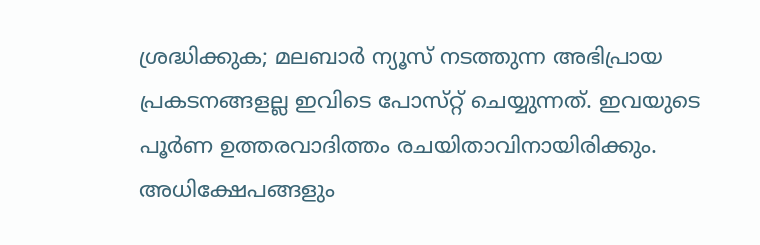ശ്രദ്ധിക്കുക; മലബാർ ന്യൂസ് നടത്തുന്ന അഭിപ്രായ പ്രകടനങ്ങളല്ല ഇവിടെ പോസ്‌റ്റ് ചെയ്യുന്നത്. ഇവയുടെ പൂർണ ഉത്തരവാദിത്തം രചയിതാവിനായിരിക്കും. അധിക്ഷേപങ്ങളും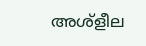അശ്‌ളീല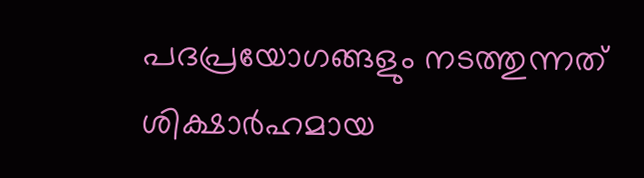പദപ്രയോഗങ്ങളും നടത്തുന്നത് ശിക്ഷാർഹമായ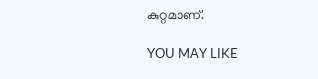കുറ്റമാണ്.

YOU MAY LIKE